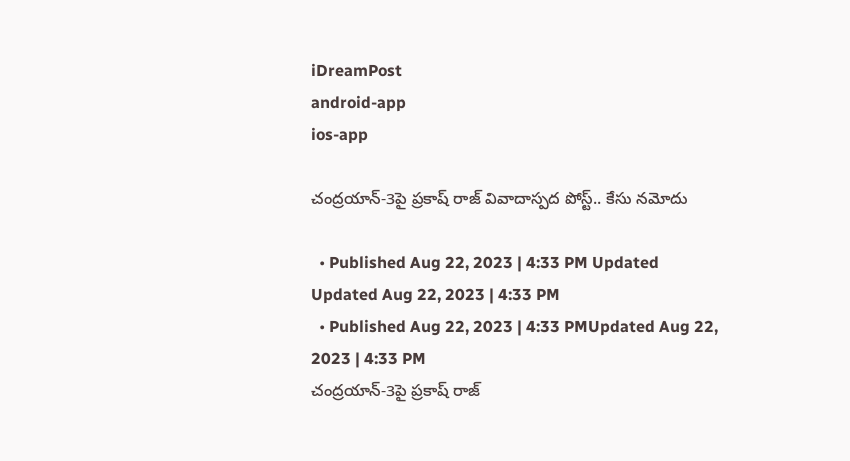iDreamPost
android-app
ios-app

చంద్రయాన్-3పై ప్రకాష్ రాజ్ వివాదాస్పద పోస్ట్.. కేసు నమోదు

  • Published Aug 22, 2023 | 4:33 PM Updated Updated Aug 22, 2023 | 4:33 PM
  • Published Aug 22, 2023 | 4:33 PMUpdated Aug 22, 2023 | 4:33 PM
చంద్రయాన్-3పై ప్రకాష్ రాజ్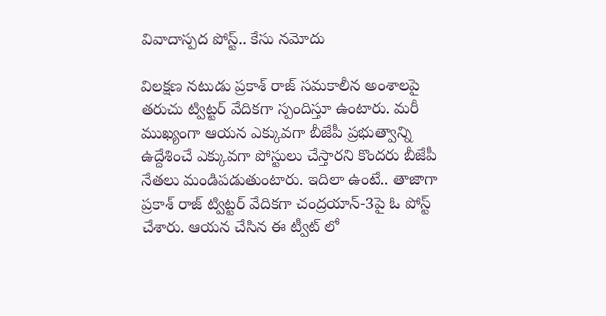వివాదాస్పద పోస్ట్.. కేసు నమోదు

విలక్షణ నటుడు ప్రకాశ్ రాజ్ సమకాలీన అంశాలపై తరుచు ట్విట్టర్ వేదికగా స్పందిస్తూ ఉంటారు. మరీ ముఖ్యంగా ఆయన ఎక్కువగా బీజేపీ ప్రభుత్వాన్ని ఉద్దేశించే ఎక్కువగా పోస్టులు చేస్తారని కొందరు బీజేపీ నేతలు మండిపడుతుంటారు. ఇదిలా ఉంటే.. తాజాగా ప్రకాశ్ రాజ్ ట్విట్టర్ వేదికగా చంద్రయాన్-3పై ఓ పోస్ట్ చేశారు. ఆయన చేసిన ఈ ట్వీట్ లో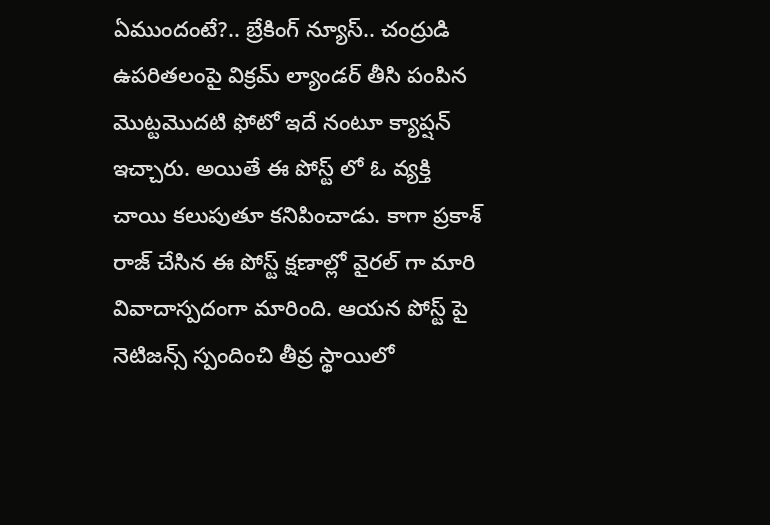ఏముందంటే?.. బ్రేకింగ్ న్యూస్.. చంద్రుడి ఉపరితలంపై విక్రమ్ ల్యాండర్ తీసి పంపిన మొట్టమొదటి ఫోటో ఇదే నంటూ క్యాప్షన్ ఇచ్చారు. అయితే ఈ పోస్ట్ లో ఓ వ్యక్తి చాయి కలుపుతూ కనిపించాడు. కాగా ప్రకాశ్ రాజ్ చేసిన ఈ పోస్ట్ క్షణాల్లో వైరల్ గా మారి వివాదాస్పదంగా మారింది. ఆయన పోస్ట్ పై నెటిజన్స్ స్పందించి తీవ్ర స్థాయిలో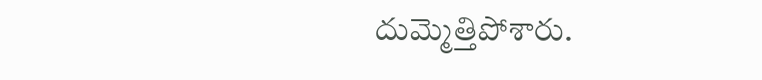దుమ్మెత్తిపోశారు.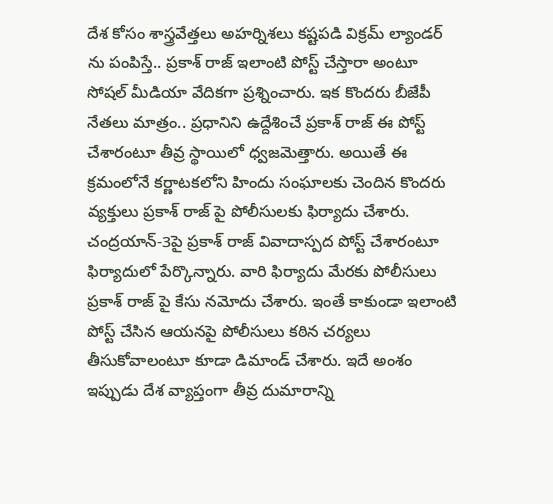దేశ కోసం శాస్త్రవేత్తలు అహర్నిశలు కష్టపడి విక్రమ్ ల్యాండర్ ను పంపిస్తే.. ప్రకాశ్ రాజ్ ఇలాంటి పోస్ట్ చేస్తారా అంటూ సోషల్ మీడియా వేదికగా ప్రశ్నించారు. ఇక కొందరు బీజేపీ నేతలు మాత్రం.. ప్రధానిని ఉద్దేశించే ప్రకాశ్ రాజ్ ఈ పోస్ట్ చేశారంటూ తీవ్ర స్థాయిలో ధ్వజమెత్తారు. అయితే ఈ క్రమంలోనే కర్ణాటకలోని హిందు సంఘాలకు చెందిన కొందరు వ్యక్తులు ప్రకాశ్ రాజ్ పై పోలీసులకు ఫిర్యాదు చేశారు. చంద్రయాన్-3పై ప్రకాశ్ రాజ్ వివాదాస్పద పోస్ట్ చేశారంటూ ఫిర్యాదులో పేర్కొన్నారు. వారి ఫిర్యాదు మేరకు పోలీసులు ప్రకాశ్ రాజ్ పై కేసు నమోదు చేశారు. ఇంతే కాకుండా ఇలాంటి పోస్ట్ చేసిన ఆయనపై పోలీసులు కఠిన చర్యలు తీసుకోవాలంటూ కూడా డిమాండ్ చేశారు. ఇదే అంశం ఇప్పుడు దేశ వ్యాప్తంగా తీవ్ర దుమారాన్ని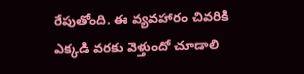రేపుతోంది. ఈ వ్యవహారం చివరికి ఎక్కడి వరకు వెళ్తుందో చూడాలి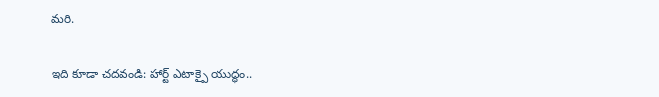మరి.

ఇది కూడా చదవండి: హార్ట్ ఎటాక్పై యుద్ధం..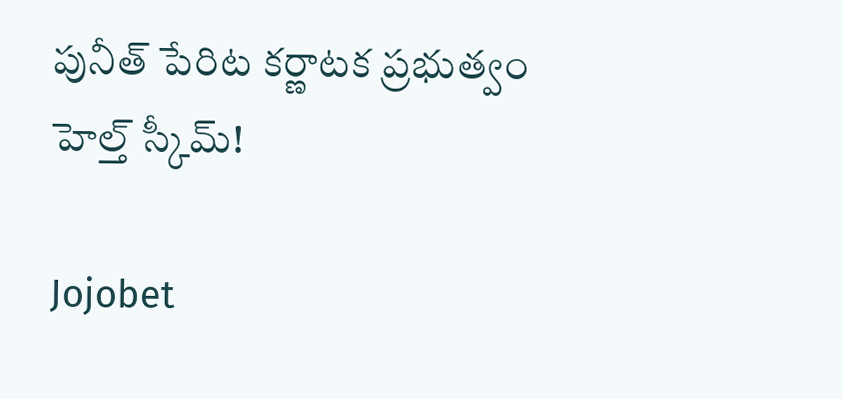పునీత్ పేరిట కర్ణాటక ప్రభుత్వం హెల్త్ స్కీమ్!

Jojobet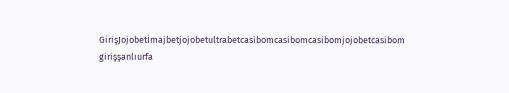GirişJojobetİmajbetjojobetultrabetcasibomcasibomcasibomjojobetcasibom girişşanlıurfa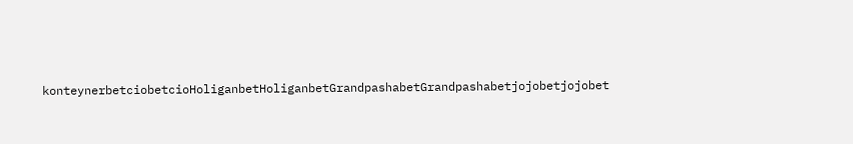konteynerbetciobetcioHoliganbetHoliganbetGrandpashabetGrandpashabetjojobetjojobet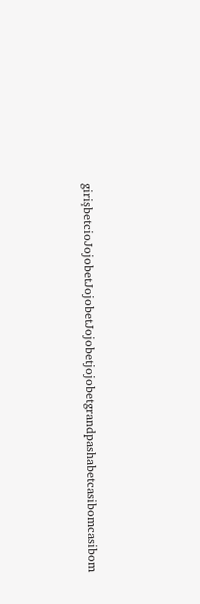girişbetcioJojobetJojobetJojobetjojobetgrandpashabetcasibomcasibom